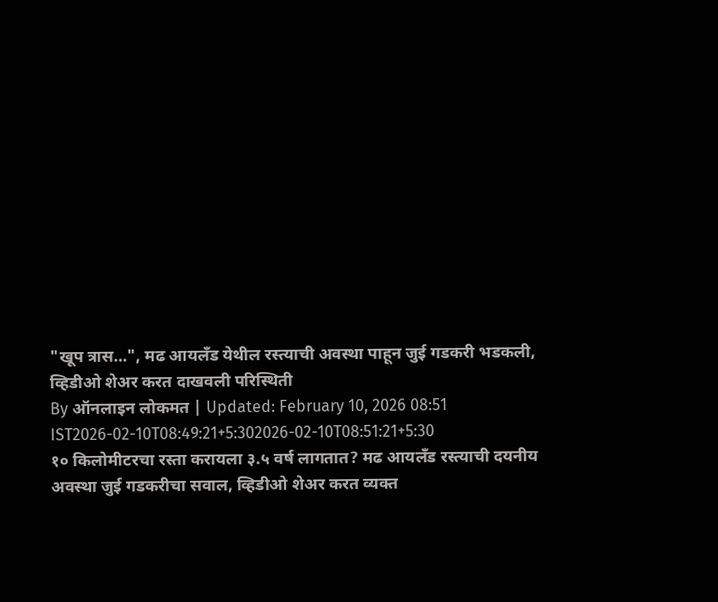"खूप त्रास…", मढ आयलँड येथील रस्त्याची अवस्था पाहून जुई गडकरी भडकली, व्हिडीओ शेअर करत दाखवली परिस्थिती
By ऑनलाइन लोकमत | Updated: February 10, 2026 08:51 IST2026-02-10T08:49:21+5:302026-02-10T08:51:21+5:30
१० किलोमीटरचा रस्ता करायला ३.५ वर्ष लागतात? मढ आयलँड रस्त्याची दयनीय अवस्था जुई गडकरीचा सवाल, व्हिडीओ शेअर करत व्यक्त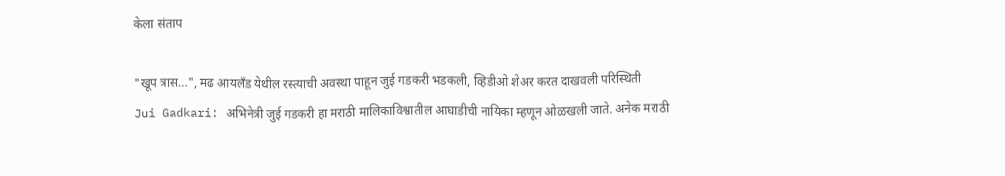केला संताप

"खूप त्रास…", मढ आयलँड येथील रस्त्याची अवस्था पाहून जुई गडकरी भडकली, व्हिडीओ शेअर करत दाखवली परिस्थिती
Jui Gadkari: अभिनेत्री जुई गडकरी हा मराठी मालिकाविश्वातील आघाडीची नायिका म्हणून ओळखली जाते. अनेक मराठी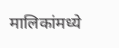मालिकांमध्ये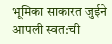भूमिका साकारत जुईने आपली स्वत:ची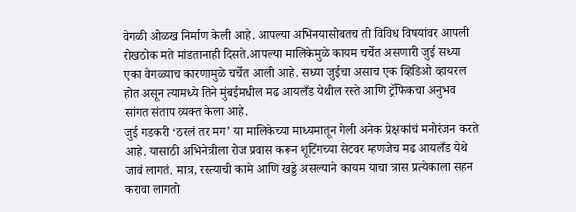वेगळी ओळख निर्माण केली आहे. आपल्या अभिनयासोबतच ती विविध विषयांवर आपली रोखठोक मते मांडतानाही दिसते.आपल्या मालिकेमुळे कायम चर्चेत असणारी जुई सध्या एका वेगळ्याच कारणामुळे चर्चेत आली आहे. सध्या जुईचा असाच एक व्हिडिओ व्हायरल होत असून त्यामध्ये तिने मुंबईमधील मढ आयलँड येथील रस्ते आणि ट्रॅफिकचा अनुभव सांगत संताप व्यक्त केला आहे.
जुई गडकरी ‘ठरलं तर मग’ या मालिकेच्या माध्यमातून गेली अनेक प्रेक्षकांचं मनोरंजन करते आहे. यासाठी अभिनेत्रीला रोज प्रवास करून शूटिंगच्या सेटवर म्हणजेच मढ आयलँड येथे जावं लागतं. मात्र, रस्त्याची कामे आणि खड्डे असल्याने कायम याचा त्रास प्रत्येकाला सहन करावा लागतो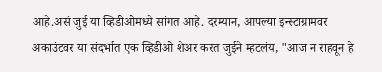आहे.असं जुई या व्हिडीओमध्ये सांगत आहे. दरम्यान, आपल्या इन्स्टाग्रामवर अकाउंटवर या संदर्भात एक व्हिडीओ शेअर करत जुईने म्हटलंय, "आज न राहवून हे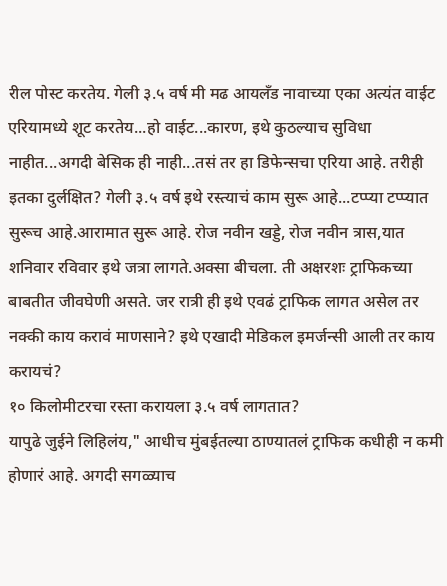रील पोस्ट करतेय. गेली ३.५ वर्ष मी मढ आयलँड नावाच्या एका अत्यंत वाईट एरियामध्ये शूट करतेय...हो वाईट...कारण, इथे कुठल्याच सुविधा नाहीत...अगदी बेसिक ही नाही...तसं तर हा डिफेन्सचा एरिया आहे. तरीही इतका दुर्लक्षित? गेली ३.५ वर्ष इथे रस्त्याचं काम सुरू आहे...टप्प्या टप्प्यात सुरूच आहे.आरामात सुरू आहे. रोज नवीन खड्डे, रोज नवीन त्रास,यात शनिवार रविवार इथे जत्रा लागते.अक्सा बीचला. ती अक्षरशः ट्राफिकच्या बाबतीत जीवघेणी असते. जर रात्री ही इथे एवढं ट्राफिक लागत असेल तर नक्की काय करावं माणसाने? इथे एखादी मेडिकल इमर्जन्सी आली तर काय करायचं?
१० किलोमीटरचा रस्ता करायला ३.५ वर्ष लागतात?
यापुढे जुईने लिहिलंय," आधीच मुंबईतल्या ठाण्यातलं ट्राफिक कधीही न कमी होणारं आहे. अगदी सगळ्याच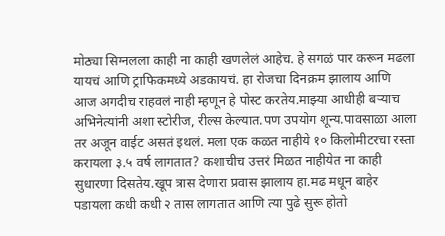मोठ्या सिग्नलला काही ना काही खणलेलं आहेच. हे सगळं पार करून मढला यायचं आणि ट्राफिकमध्ये अडकायचं. हा रोजचा दिनक्रम झालाय आणि आज अगदीच राहवलं नाही म्हणून हे पोस्ट करतेय.माझ्या आधीही बऱ्याच अभिनेत्यांनी अशा स्टोरीज, रील्स केल्यात.पण उपयोग शून्य.पावसाळा आला तर अजून वाईट असतं इथलं. मला एक कळत नाहीये १० किलोमीटरचा रस्ता करायला ३.५ वर्ष लागतात? कशाचीच उत्तरं मिळत नाहीयेत ना काही सुधारणा दिसतेय.खूप त्रास देणारा प्रवास झालाय हा.मढ मधून बाहेर पडायला कधी कधी २ तास लागतात आणि त्या पुढे सुरू होतो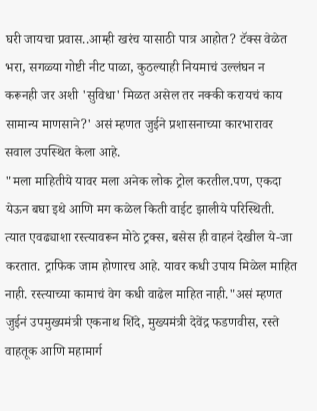घरी जायचा प्रवास..आम्ही खरंच यासाठी पात्र आहोत? टॅक्स वेळेत भरा, सगळ्या गोष्टी नीट पाळा, कुठल्याही नियमाचं उल्लंघन न करूनही जर अशी 'सुविधा' मिळत असेल तर नक्की करायचं काय सामान्य माणसाने?' असं म्हणत जुईने प्रशासनाच्या कारभारावर सवाल उपस्थित केला आहे.
"मला माहितीये यावर मला अनेक लोक ट्रोल करतील.पण, एकदा येऊन बघा इथे आणि मग कळेल किती वाईट झालीये परिस्थिती. त्यात एवढ्याशा रस्त्यावरून मोठे ट्रक्स, बसेस ही वाहनं देखील ये-जा करतात. ट्राफिक जाम होणारच आहे. यावर कधी उपाय मिळेल माहित नाही. रस्त्याच्या कामाचं वेग कधी वाढेल माहित नाही."असं म्हणत जुईनं उपमुख्यमंत्री एकनाथ शिंदे, मुख्यमंत्री देवेंद्र फडणवीस, रस्ते वाहतूक आणि महामार्ग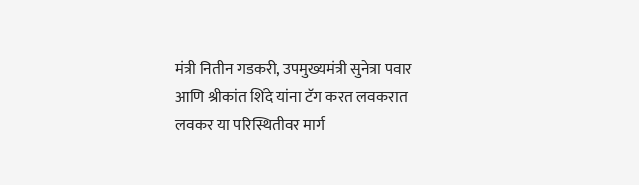मंत्री नितीन गडकरी, उपमुख्यमंत्री सुनेत्रा पवार आणि श्रीकांत शिंदे यांना टॅग करत लवकरात लवकर या परिस्थितीवर मार्ग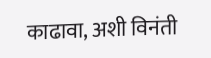काढावा, अशी विनंती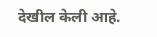देखील केली आहे.